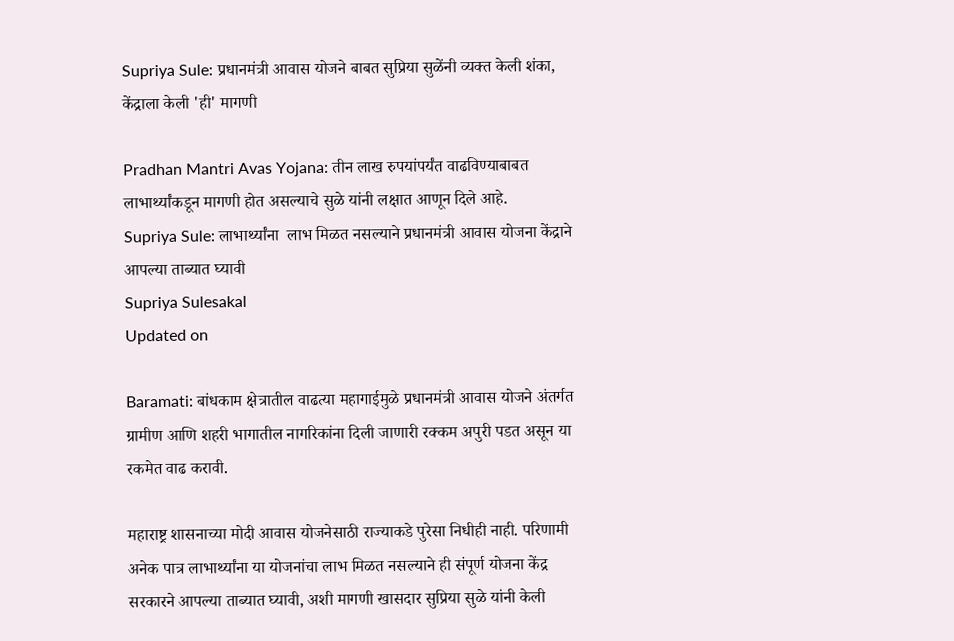Supriya Sule: प्रधानमंत्री आवास योजने बाबत सुप्रिया सुळेंनी व्यक्त केली शंका, केंद्राला केली 'ही' मागणी

Pradhan Mantri Avas Yojana: तीन लाख रुपयांपर्यंत वाढविण्याबाबत लाभार्थ्यांकडून मागणी होत असल्याचे सुळे यांनी लक्षात आणून दिले आहे.
Supriya Sule: लाभार्थ्यांना  लाभ मिळत नसल्याने प्रधानमंत्री आवास योजना केंद्राने आपल्या ताब्यात घ्यावी
Supriya Sulesakal
Updated on

Baramati: बांधकाम क्षेत्रातील वाढत्या महागाईमुळे प्रधानमंत्री आवास योजने अंतर्गत ग्रामीण आणि शहरी भागातील नागरिकांना दिली जाणारी रक्कम अपुरी पडत असून या रकमेत वाढ करावी.

महाराष्ट्र शासनाच्या मोदी आवास योजनेसाठी राज्याकडे पुरेसा निधीही नाही. परिणामी अनेक पात्र लाभार्थ्यांना या योजनांचा लाभ मिळत नसल्याने ही संपूर्ण योजना केंद्र सरकारने आपल्या ताब्यात घ्यावी, अशी मागणी खासदार सुप्रिया सुळे यांनी केली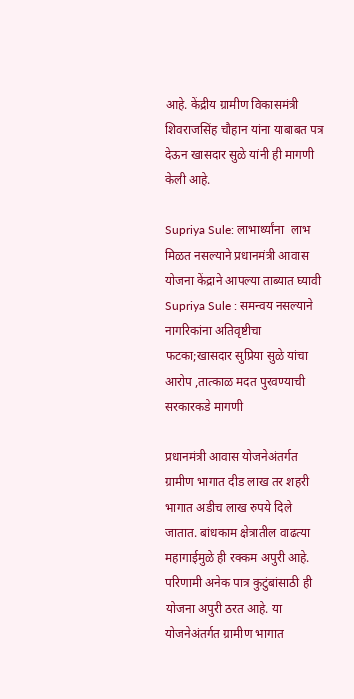आहे. केंद्रीय ग्रामीण विकासमंत्री शिवराजसिंह चौहान यांना याबाबत पत्र देऊन खासदार सुळे यांनी ही मागणी केली आहे.

Supriya Sule: लाभार्थ्यांना  लाभ मिळत नसल्याने प्रधानमंत्री आवास योजना केंद्राने आपल्या ताब्यात घ्यावी
Supriya Sule : समन्वय नसल्याने नागरिकांना अतिवृष्टीचा फटका;खासदार सुप्रिया सुळे यांचा आरोप ,तात्काळ मदत पुरवण्याची सरकारकडे मागणी

प्रधानमंत्री आवास योजनेअंतर्गत ग्रामीण भागात दीड लाख तर शहरी भागात अडीच लाख रुपये दिले जातात. बांधकाम क्षेत्रातील वाढत्या महागाईमुळे ही रक्कम अपुरी आहे. परिणामी अनेक पात्र कुटुंबांसाठी ही योजना अपुरी ठरत आहे. या योजनेअंतर्गत ग्रामीण भागात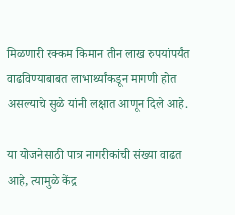मिळणारी रक्कम किमान तीन लाख रुपयांपर्यंत वाढविण्याबाबत लाभार्थ्यांकडून मागणी होत असल्याचे सुळे यांनी लक्षात आणून दिले आहे.

या योजनेसाठी पात्र नागरीकांची संख्या वाढत आहे, त्यामुळे केंद्र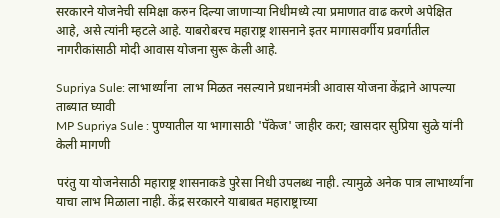सरकारने योजनेची समिक्षा करुन दिल्या जाणाऱ्या निधीमध्ये त्या प्रमाणात वाढ करणे अपेक्षित आहे, असे त्यांनी म्हटले आहे. याबरोबरच महाराष्ट्र शासनाने इतर मागासवर्गीय प्रवर्गातील नागरीकांसाठी मोदी आवास योजना सुरू केली आहे.

Supriya Sule: लाभार्थ्यांना  लाभ मिळत नसल्याने प्रधानमंत्री आवास योजना केंद्राने आपल्या ताब्यात घ्यावी
MP Supriya Sule : पुण्यातील या भागासाठी 'पॅकेज' जाहीर करा; खासदार सुप्रिया सुळे यांनी केली मागणी

परंतु या योजनेसाठी महाराष्ट्र शासनाकडे पुरेसा निधी उपलब्ध नाही. त्यामुळे अनेक पात्र लाभार्थ्यांना याचा लाभ मिळाला नाही. केंद्र सरकारने याबाबत महाराष्ट्राच्या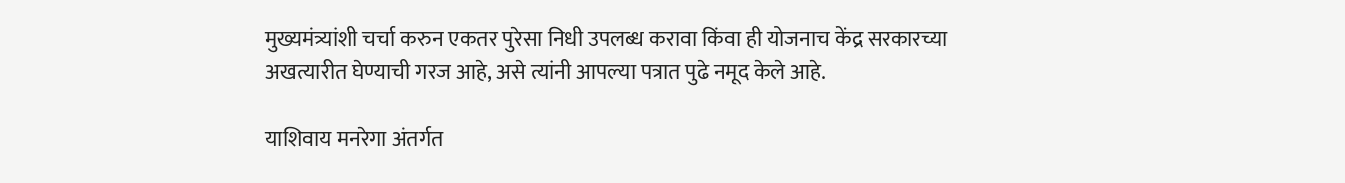मुख्यमंत्र्यांशी चर्चा करुन एकतर पुरेसा निधी उपलब्ध करावा किंवा ही योजनाच केंद्र सरकारच्या अखत्यारीत घेण्याची गरज आहे, असे त्यांनी आपल्या पत्रात पुढे नमूद केले आहे.

याशिवाय मनरेगा अंतर्गत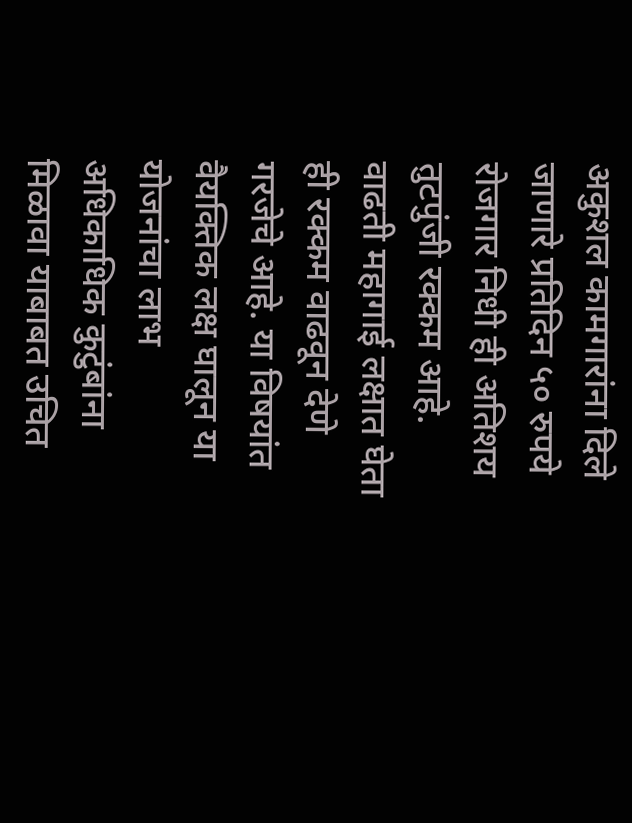अकुशल कामगारांना दिले जाणारे प्रतिदिन ५० रुपये रोजगार निधी ही अतिशय तुटपुंजी रक्कम आहे. वाढती महागाई लक्षात घेता ही रक्कम वाढवून देणे गरजेचे आहे. या विषयांत वैयक्तिक लक्ष घालून या योजनांचा लाभ अधिकाधिक कुटुंबांना मिळावा याबाबत उचित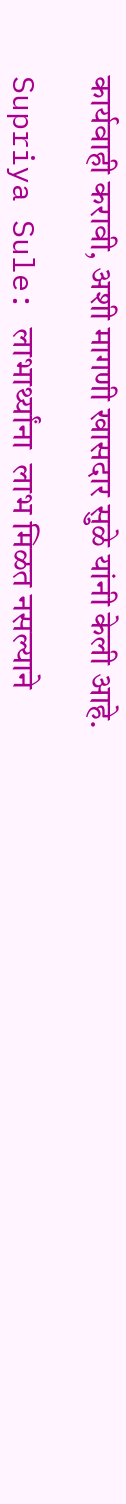कार्यवाही करावी, अशी मागणी खासदार सुळे यांनी केली आहे.

Supriya Sule: लाभार्थ्यांना  लाभ मिळत नसल्याने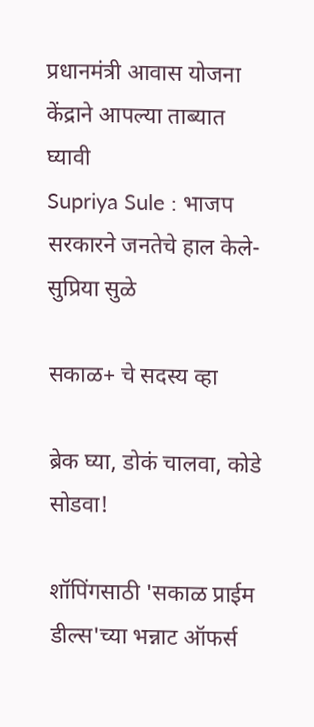प्रधानमंत्री आवास योजना केंद्राने आपल्या ताब्यात घ्यावी
Supriya Sule : भाजप सरकारने जनतेचे हाल केले- सुप्रिया सुळे

सकाळ+ चे सदस्य व्हा

ब्रेक घ्या, डोकं चालवा, कोडे सोडवा!

शॉपिंगसाठी 'सकाळ प्राईम डील्स'च्या भन्नाट ऑफर्स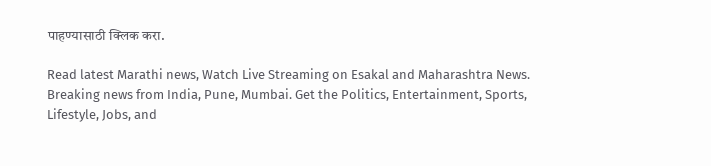पाहण्यासाठी क्लिक करा.

Read latest Marathi news, Watch Live Streaming on Esakal and Maharashtra News. Breaking news from India, Pune, Mumbai. Get the Politics, Entertainment, Sports, Lifestyle, Jobs, and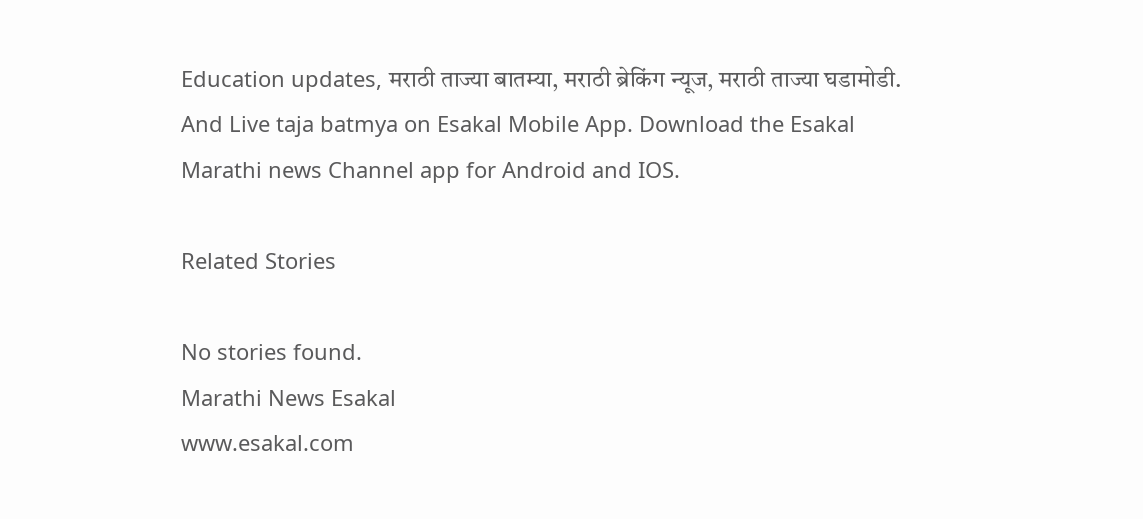Education updates, मराठी ताज्या बातम्या, मराठी ब्रेकिंग न्यूज, मराठी ताज्या घडामोडी. And Live taja batmya on Esakal Mobile App. Download the Esakal Marathi news Channel app for Android and IOS.

Related Stories

No stories found.
Marathi News Esakal
www.esakal.com